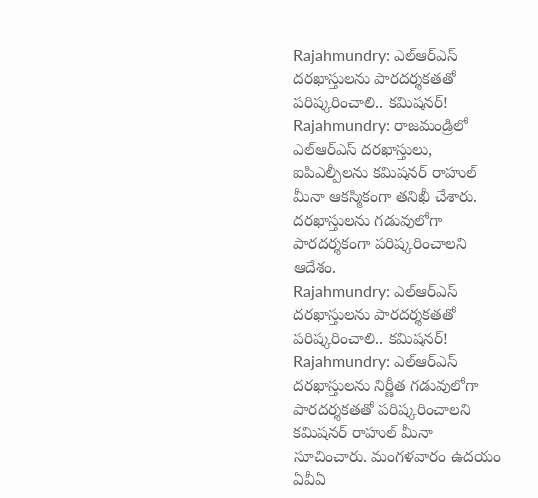Rajahmundry: ఎల్ఆర్ఎస్ దరఖాస్తులను పారదర్శకతతో పరిష్కరించాలి.. కమిషనర్!
Rajahmundry: రాజమండ్రిలో ఎల్ఆర్ఎస్ దరఖాస్తులు, ఐపిఎల్పీలను కమిషనర్ రాహుల్ మీనా ఆకస్మికంగా తనిఖీ చేశారు. దరఖాస్తులను గడువులోగా పారదర్శకంగా పరిష్కరించాలని ఆదేశం.
Rajahmundry: ఎల్ఆర్ఎస్ దరఖాస్తులను పారదర్శకతతో పరిష్కరించాలి.. కమిషనర్!
Rajahmundry: ఎల్ఆర్ఎస్ దరఖాస్తులను నిర్ణీత గడువులోగా పారదర్శకతతో పరిష్కరించాలని కమిషనర్ రాహుల్ మీనా సూచించారు. మంగళవారం ఉదయం ఏవీఏ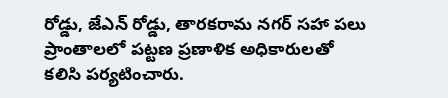రోడ్డు, జేఎన్ రోడ్డు, తారకరామ నగర్ సహా పలు ప్రాంతాలలో పట్టణ ప్రణాళిక అధికారులతో కలిసి పర్యటించారు.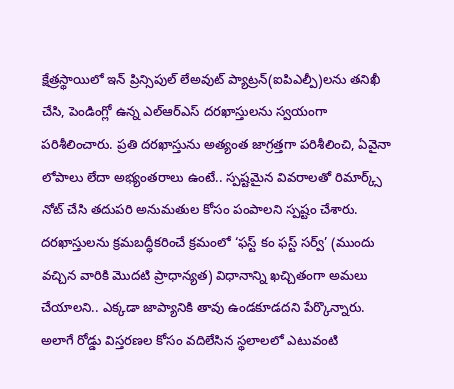క్షేత్రస్థాయిలో ఇన్ ప్రిన్సిపుల్ లేఅవుట్ ప్యాట్రన్(ఐపిఎల్పీ)లను తనిఖీ చేసి, పెండింగ్లో ఉన్న ఎల్ఆర్ఎస్ దరఖాస్తులను స్వయంగా పరిశీలించారు. ప్రతి దరఖాస్తును అత్యంత జాగ్రత్తగా పరిశీలించి, ఏవైనా లోపాలు లేదా అభ్యంతరాలు ఉంటే.. స్పష్టమైన వివరాలతో రిమార్క్స్ నోట్ చేసి తదుపరి అనుమతుల కోసం పంపాలని స్పష్టం చేశారు.
దరఖాస్తులను క్రమబద్ధీకరించే క్రమంలో ‘ఫస్ట్ కం ఫస్ట్ సర్వ్’ (ముందు వచ్చిన వారికి మొదటి ప్రాధాన్యత) విధానాన్ని ఖచ్చితంగా అమలు చేయాలని.. ఎక్కడా జాప్యానికి తావు ఉండకూడదని పేర్కొన్నారు. అలాగే రోడ్డు విస్తరణల కోసం వదిలేసిన స్థలాలలో ఎటువంటి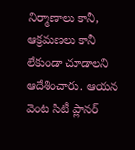నిర్మాణాలు కానీ, ఆక్రమణలు కానీ లేకుండా చూడాలని ఆదేశించారు. ఆయన వెంట సిటీ ప్లానర్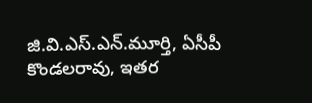జి.వి.ఎస్.ఎన్.మూర్తి, ఏసీపీ కొండలరావు, ఇతర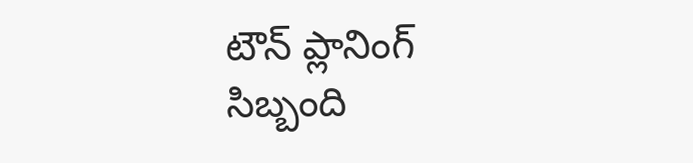టౌన్ ప్లానింగ్ సిబ్బంది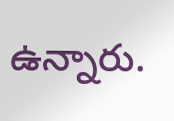ఉన్నారు.